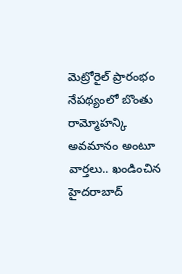మెట్రోరైల్ ప్రారంభం నేపథ్యంలో బొంతు రామ్మోహన్కి అవమానం అంటూ వార్తలు.. ఖండించిన హైదరాబాద్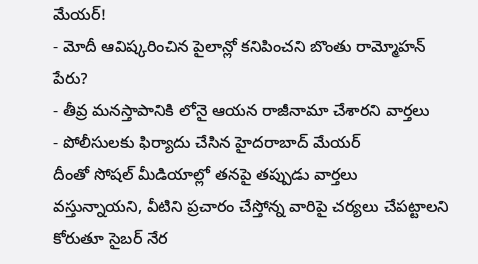మేయర్!
- మోదీ ఆవిష్కరించిన పైలాన్లో కనిపించని బొంతు రామ్మోహన్ పేరు?
- తీవ్ర మనస్తాపానికి లోనై ఆయన రాజీనామా చేశారని వార్తలు
- పోలీసులకు ఫిర్యాదు చేసిన హైదరాబాద్ మేయర్
దీంతో సోషల్ మీడియాల్లో తనపై తప్పుడు వార్తలు వస్తున్నాయని, వీటిని ప్రచారం చేస్తోన్న వారిపై చర్యలు చేపట్టాలని కోరుతూ సైబర్ నేర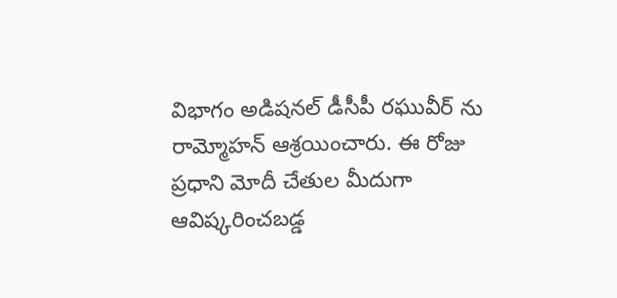విభాగం అడిషనల్ డీసీపీ రఘువీర్ ను రామ్మోహన్ ఆశ్రయించారు. ఈ రోజు ప్రధాని మోదీ చేతుల మీదుగా ఆవిష్కరించబడ్డ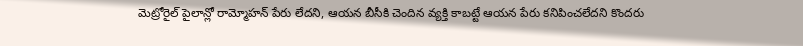మెట్రోరైల్ పైలాన్లో రామ్మోహన్ పేరు లేదని, ఆయన బీసీకి చెందిన వ్యక్తి కాబట్టే ఆయన పేరు కనిపించలేదని కొందరు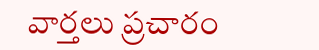వార్తలు ప్రచారం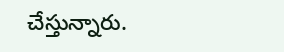చేస్తున్నారు.